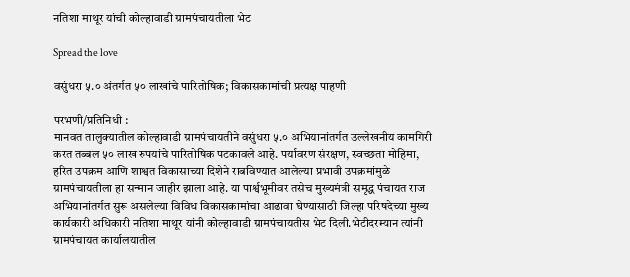नतिशा माथूर यांची कोल्हावाडी ग्रामपंचायतीला भेट

Spread the love

वसुंधरा ५.० अंतर्गत ५० लाखांचे पारितोषिक; विकासकामांची प्रत्यक्ष पाहणी

परभणी/प्रतिनिधी :
मानवत तालुक्यातील कोल्हावाडी ग्रामपंचायतीने वसुंधरा ५.० अभियानांतर्गत उल्लेखनीय कामगिरी करत तब्बल ५० लाख रुपयांचे पारितोषिक पटकावले आहे. पर्यावरण संरक्षण, स्वच्छता मोहिमा, हरित उपक्रम आणि शाश्वत विकासाच्या दिशेने राबविण्यात आलेल्या प्रभावी उपक्रमांमुळे ग्रामपंचायतीला हा सन्मान जाहीर झाला आहे. या पार्श्वभूमीवर तसेच मुख्यमंत्री समृद्ध पंचायत राज अभियानांतर्गत सुरू असलेल्या विविध विकासकामांचा आढावा घेण्यासाठी जिल्हा परिषदेच्या मुख्य कार्यकारी अधिकारी नतिशा माथूर यांनी कोल्हावाडी ग्रामपंचायतीस भेट दिली.भेटीदरम्यान त्यांनी ग्रामपंचायत कार्यालयातील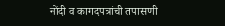नोंदी व कागदपत्रांची तपासणी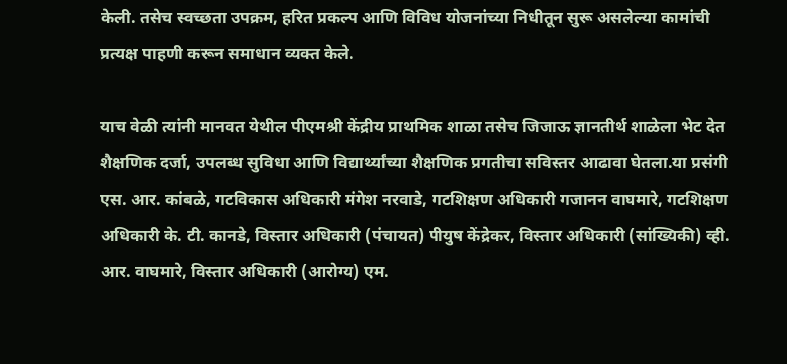केली. तसेच स्वच्छता उपक्रम, हरित प्रकल्प आणि विविध योजनांच्या निधीतून सुरू असलेल्या कामांची प्रत्यक्ष पाहणी करून समाधान व्यक्त केले.

याच वेळी त्यांनी मानवत येथील पीएमश्री केंद्रीय प्राथमिक शाळा तसेच जिजाऊ ज्ञानतीर्थ शाळेला भेट देत शैक्षणिक दर्जा, उपलब्ध सुविधा आणि विद्यार्थ्यांच्या शैक्षणिक प्रगतीचा सविस्तर आढावा घेतला.या प्रसंगी एस. आर. कांबळे, गटविकास अधिकारी मंगेश नरवाडे, गटशिक्षण अधिकारी गजानन वाघमारे, गटशिक्षण अधिकारी के. टी. कानडे, विस्तार अधिकारी (पंचायत) पीयुष केंद्रेकर, विस्तार अधिकारी (सांख्यिकी) व्ही. आर. वाघमारे, विस्तार अधिकारी (आरोग्य) एम.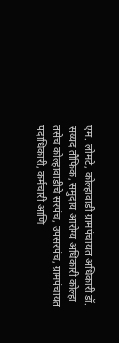एम. लोमटे, कोल्हावाडी ग्रामपंचायत अधिकारी डॉ. सय्यद तौफिक, समुदाय आरोग्य अधिकारी कोल्हा तसेच कोल्हावाडीचे सरपंच, उपसरपंच, ग्रामपंचायत पदाधिकारी, कर्मचारी आणि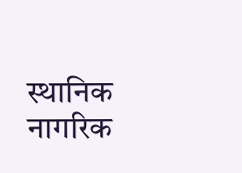स्थानिक नागरिक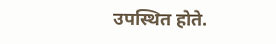उपस्थित होते.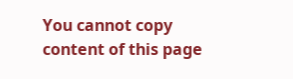You cannot copy content of this page